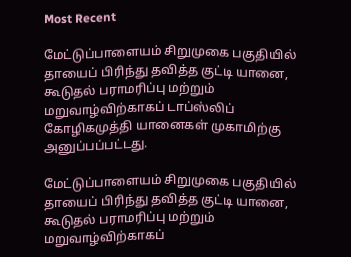Most Recent

மேட்டுப்பாளையம் சிறுமுகை பகுதியில் தாயைப் பிரிந்து தவித்த குட்டி யானை, கூடுதல் பராமரிப்பு மற்றும் மறுவாழ்விற்காகப் டாப்ஸ்லிப் கோழிகமுத்தி யானைகள் முகாமிற்கு அனுப்பப்பட்டது.

மேட்டுப்பாளையம் சிறுமுகை பகுதியில் தாயைப் பிரிந்து தவித்த குட்டி யானை, கூடுதல் பராமரிப்பு மற்றும் மறுவாழ்விற்காகப்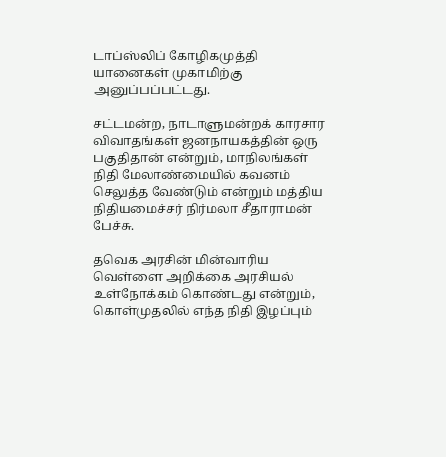டாப்ஸ்லிப் கோழிகமுத்தி யானைகள் முகாமிற்கு அனுப்பப்பட்டது.

சட்டமன்ற, நாடாளுமன்றக் காரசார விவாதங்கள் ஜனநாயகத்தின் ஒரு பகுதிதான் என்றும், மாநிலங்கள் நிதி மேலாண்மையில் கவனம் செலுத்த வேண்டும் என்றும் மத்திய நிதியமைச்சர் நிர்மலா சீதாராமன் பேச்சு.

தவெக அரசின் மின்வாரிய வெள்ளை அறிக்கை அரசியல் உள்நோக்கம் கொண்டது என்றும், கொள்முதலில் எந்த நிதி இழப்பும்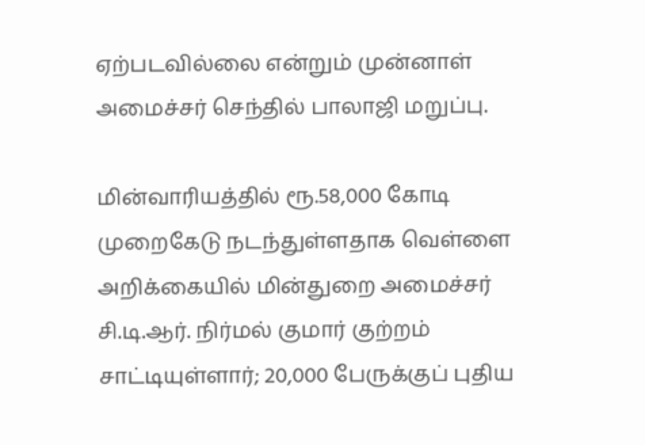ஏற்படவில்லை என்றும் முன்னாள் அமைச்சர் செந்தில் பாலாஜி மறுப்பு.

மின்வாரியத்தில் ரூ.58,000 கோடி முறைகேடு நடந்துள்ளதாக வெள்ளை அறிக்கையில் மின்துறை அமைச்சர் சி.டி.ஆர். நிர்மல் குமார் குற்றம் சாட்டியுள்ளார்; 20,000 பேருக்குப் புதிய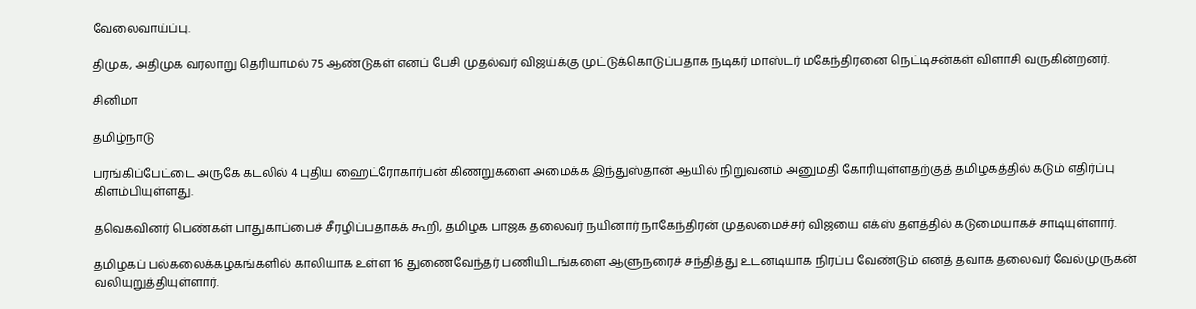வேலைவாய்ப்பு.

திமுக, அதிமுக வரலாறு தெரியாமல் 75 ஆண்டுகள் எனப் பேசி முதல்வர் விஜய்க்கு முட்டுக்கொடுப்பதாக நடிகர் மாஸ்டர் மகேந்திரனை நெட்டிசன்கள் விளாசி வருகின்றனர்.

சினிமா

தமிழ்நாடு

பரங்கிப்பேட்டை அருகே கடலில் 4 புதிய ஹைட்ரோகார்பன் கிணறுகளை அமைக்க இந்துஸ்தான் ஆயில் நிறுவனம் அனுமதி கோரியுள்ளதற்குத் தமிழகத்தில் கடும் எதிர்ப்பு கிளம்பியுள்ளது.

தவெகவினர் பெண்கள் பாதுகாப்பைச் சீரழிப்பதாகக் கூறி, தமிழக பாஜக தலைவர் நயினார் நாகேந்திரன் முதலமைச்சர் விஜயை எக்ஸ் தளத்தில் கடுமையாகச் சாடியுள்ளார்.

தமிழகப் பல்கலைக்கழகங்களில் காலியாக உள்ள 16 துணைவேந்தர் பணியிடங்களை ஆளுநரைச் சந்தித்து உடனடியாக நிரப்ப வேண்டும் எனத் தவாக தலைவர் வேல்முருகன் வலியுறுத்தியுள்ளார்.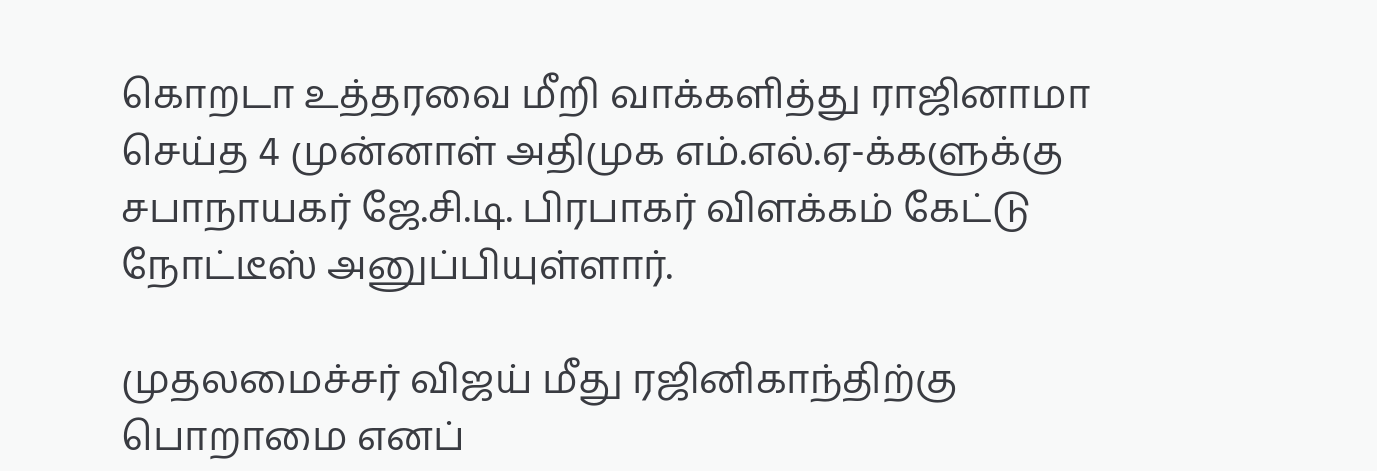கொறடா உத்தரவை மீறி வாக்களித்து ராஜினாமா செய்த 4 முன்னாள் அதிமுக எம்.எல்.ஏ-க்களுக்கு சபாநாயகர் ஜே.சி.டி. பிரபாகர் விளக்கம் கேட்டு நோட்டீஸ் அனுப்பியுள்ளார்.

முதலமைச்சர் விஜய் மீது ரஜினிகாந்திற்கு பொறாமை எனப்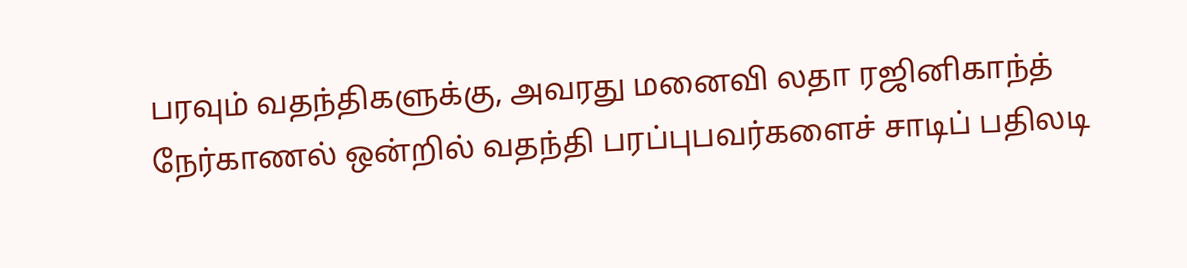பரவும் வதந்திகளுக்கு, அவரது மனைவி லதா ரஜினிகாந்த் நேர்காணல் ஒன்றில் வதந்தி பரப்புபவர்களைச் சாடிப் பதிலடி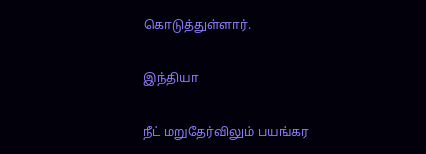கொடுத்துள்ளார்.

இந்தியா

நீட் மறுதேர்விலும் பயங்கர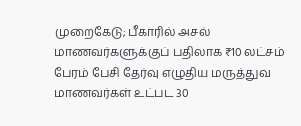முறைகேடு; பீகாரில் அசல் மாணவர்களுக்குப் பதிலாக ₹10 லட்சம் பேரம் பேசி தேர்வு எழுதிய மருத்துவ மாணவர்கள் உட்பட 30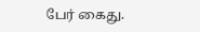பேர் கைது.